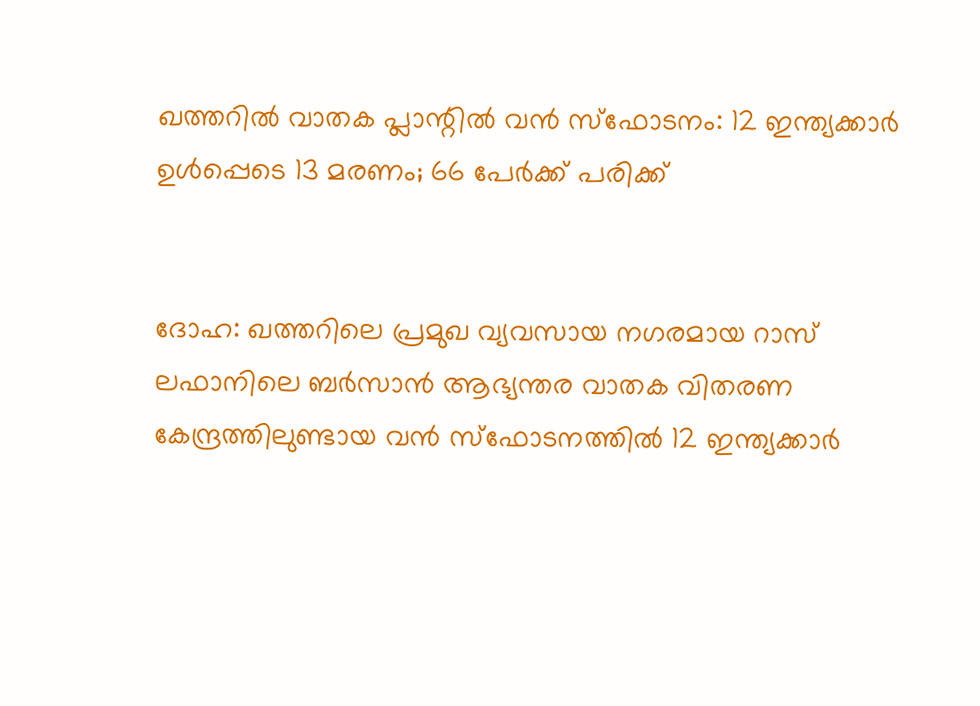ഖത്തറിൽ വാതക പ്ലാന്റിൽ വൻ സ്ഫോടനം: 12 ഇന്ത്യക്കാർ ഉൾപ്പെടെ 13 മരണം; 66 പേർക്ക് പരിക്ക്


ദോഹ: ഖത്തറിലെ പ്രമുഖ വ്യവസായ നഗരമായ റാസ് ലഫാനിലെ ബര്‍സാന്‍ ആഭ്യന്തര വാതക വിതരണ കേന്ദ്രത്തിലുണ്ടായ വന്‍ സ്‌ഫോടനത്തില്‍ 12 ഇന്ത്യക്കാര്‍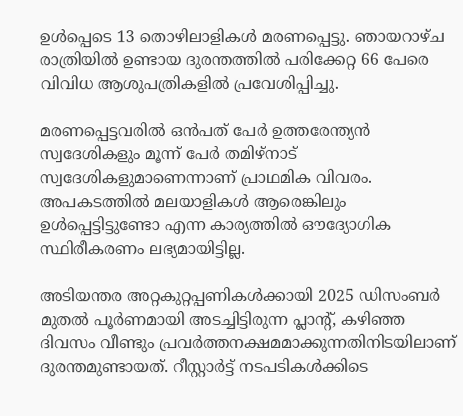ഉള്‍പ്പെടെ 13 തൊഴിലാളികള്‍ മരണപ്പെട്ടു. ഞായറാഴ്ച രാത്രിയില്‍ ഉണ്ടായ ദുരന്തത്തില്‍ പരിക്കേറ്റ 66 പേരെ വിവിധ ആശുപത്രികളില്‍ പ്രവേശിപ്പിച്ചു.

മരണപ്പെട്ടവരില്‍ ഒന്‍പത് പേര്‍ ഉത്തരേന്ത്യന്‍ സ്വദേശികളും മൂന്ന് പേര്‍ തമിഴ്നാട് സ്വദേശികളുമാണെന്നാണ് പ്രാഥമിക വിവരം. അപകടത്തില്‍ മലയാളികള്‍ ആരെങ്കിലും ഉള്‍പ്പെട്ടിട്ടുണ്ടോ എന്ന കാര്യത്തില്‍ ഔദ്യോഗിക സ്ഥിരീകരണം ലഭ്യമായിട്ടില്ല.

അടിയന്തര അറ്റകുറ്റപ്പണികള്‍ക്കായി 2025 ഡിസംബര്‍ മുതല്‍ പൂര്‍ണമായി അടച്ചിട്ടിരുന്ന പ്ലാന്റ്, കഴിഞ്ഞ ദിവസം വീണ്ടും പ്രവര്‍ത്തനക്ഷമമാക്കുന്നതിനിടയിലാണ് ദുരന്തമുണ്ടായത്. റീസ്റ്റാര്‍ട്ട് നടപടികള്‍ക്കിടെ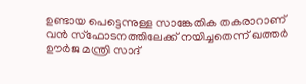ഉണ്ടായ പെട്ടെന്നുള്ള സാങ്കേതിക തകരാറാണ് വന്‍ സ്‌ഫോടനത്തിലേക്ക് നയിച്ചതെന്ന് ഖത്തര്‍ ഊര്‍ജ മന്ത്രി സാദ്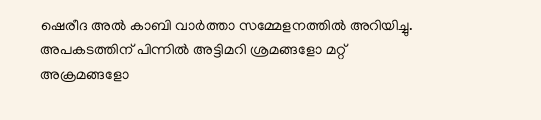ഷെരീദ അല്‍ കാബി വാര്‍ത്താ സമ്മേളനത്തില്‍ അറിയിച്ചു. അപകടത്തിന് പിന്നില്‍ അട്ടിമറി ശ്രമങ്ങളോ മറ്റ് അക്രമങ്ങളോ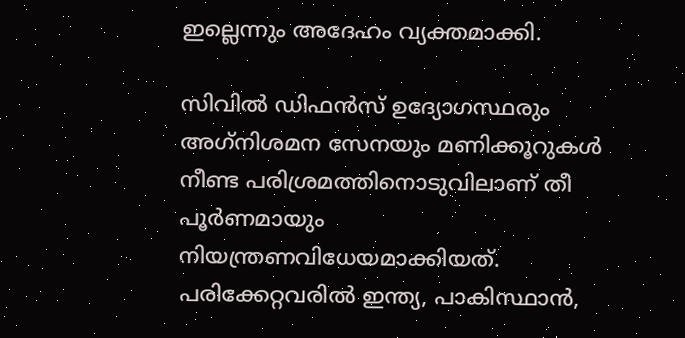ഇല്ലെന്നും അദേഹം വ്യക്തമാക്കി.

സിവില്‍ ഡിഫന്‍സ് ഉദ്യോഗസ്ഥരും അഗ്‌നിശമന സേനയും മണിക്കൂറുകള്‍ നീണ്ട പരിശ്രമത്തിനൊടുവിലാണ് തീ പൂര്‍ണമായും നിയന്ത്രണവിധേയമാക്കിയത്. പരിക്കേറ്റവരില്‍ ഇന്ത്യ, പാകിസ്ഥാന്‍,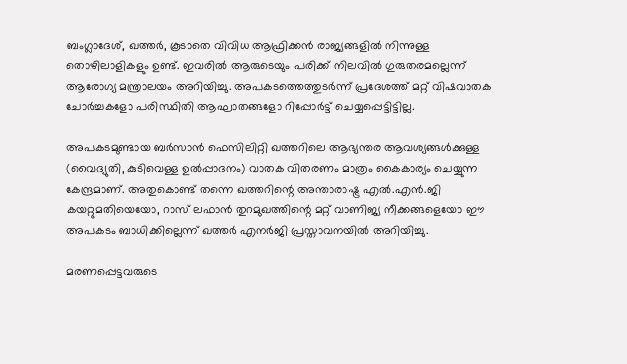ബംഗ്ലാദേശ്, ഖത്തര്‍, കൂടാതെ വിവിധ ആഫ്രിക്കന്‍ രാജ്യങ്ങളില്‍ നിന്നുള്ള തൊഴിലാളികളും ഉണ്ട്. ഇവരില്‍ ആരുടെയും പരിക്ക് നിലവില്‍ ഗുരുതരമല്ലെന്ന് ആരോഗ്യ മന്ത്രാലയം അറിയിച്ചു. അപകടത്തെത്തുടര്‍ന്ന് പ്രദേശത്ത് മറ്റ് വിഷവാതക ചോര്‍ച്ചകളോ പരിസ്ഥിതി ആഘാതങ്ങളോ റിപ്പോര്‍ട്ട് ചെയ്യപ്പെട്ടിട്ടില്ല.

അപകടമുണ്ടായ ബര്‍സാന്‍ ഫെസിലിറ്റി ഖത്തറിലെ ആഭ്യന്തര ആവശ്യങ്ങള്‍ക്കുള്ള (വൈദ്യുതി, കുടിവെള്ള ഉല്‍പ്പാദനം) വാതക വിതരണം മാത്രം കൈകാര്യം ചെയ്യുന്ന കേന്ദ്രമാണ്. അതുകൊണ്ട് തന്നെ ഖത്തറിന്റെ അന്താരാഷ്ട്ര എല്‍.എന്‍.ജി കയറ്റുമതിയെയോ, റാസ് ലഫാന്‍ തുറമുഖത്തിന്റെ മറ്റ് വാണിജ്യ നീക്കങ്ങളെയോ ഈ അപകടം ബാധിക്കില്ലെന്ന് ഖത്തര്‍ എനര്‍ജി പ്രസ്താവനയില്‍ അറിയിച്ചു.

മരണപ്പെട്ടവരുടെ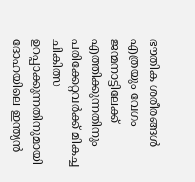ഭൗതിക ശരീരങ്ങള്‍ എത്രയും വേഗം ജന്മനാട്ടിലേക്ക് എത്തിക്കുന്നതിനും പരിക്കേറ്റവര്‍ക്ക് മികച്ച ചികിത്സ ഉറപ്പാക്കുന്നതിനുമായി ദോഹയിലെ ഇന്ത്യന്‍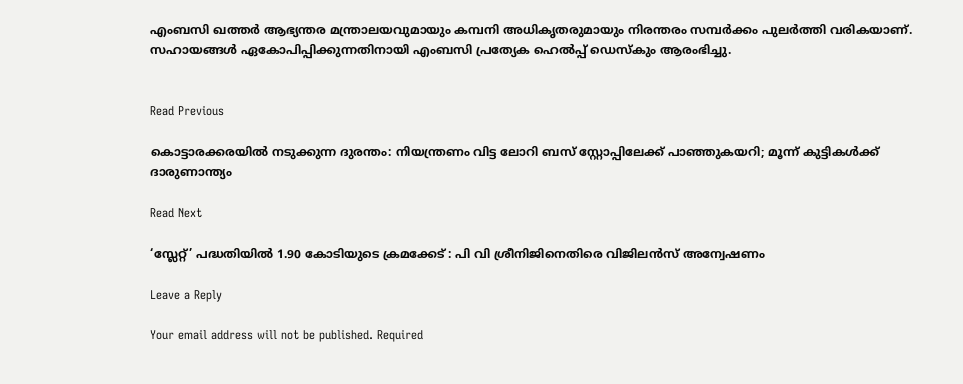എംബസി ഖത്തര്‍ ആഭ്യന്തര മന്ത്രാലയവുമായും കമ്പനി അധികൃതരുമായും നിരന്തരം സമ്പര്‍ക്കം പുലര്‍ത്തി വരികയാണ്. സഹായങ്ങള്‍ ഏകോപിപ്പിക്കുന്നതിനായി എംബസി പ്രത്യേക ഹെല്‍പ്പ് ഡെസ്‌കും ആരംഭിച്ചു.


Read Previous

കൊട്ടാരക്കരയിൽ നടുക്കുന്ന ദുരന്തം: നിയന്ത്രണം വിട്ട ലോറി ബസ് സ്റ്റോപ്പിലേക്ക് പാഞ്ഞുകയറി; മൂന്ന് കുട്ടികൾക്ക് ദാരുണാന്ത്യം

Read Next

‘സ്ലേറ്റ്’ പദ്ധതിയില്‍ 1.90 കോടിയുടെ ക്രമക്കേട് : പി വി ശ്രീനിജിനെതിരെ വിജിലൻസ് അന്വേഷണം

Leave a Reply

Your email address will not be published. Required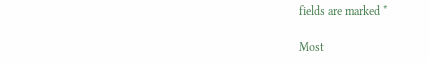fields are marked *

Most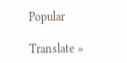Popular

Translate »